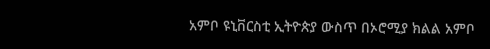አምቦ ዩኒቨርስቲ ኢትዮጵያ ውስጥ በኦሮሚያ ክልል አምቦ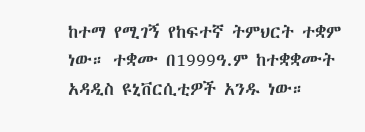ከተማ የሚገኝ የከፍተኛ ትምህርት ተቋም ነው። ተቋሙ በ1999ዓ.ም ከተቋቋሙት አዳዲስ ዩኒቨርሲቲዎች አንዱ ነው።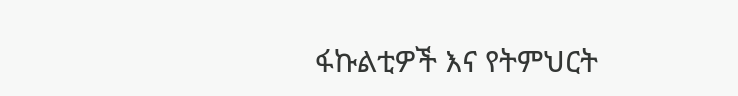ፋኩልቲዎች እና የትምህርት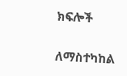ክፍሎች

ለማስተካከል